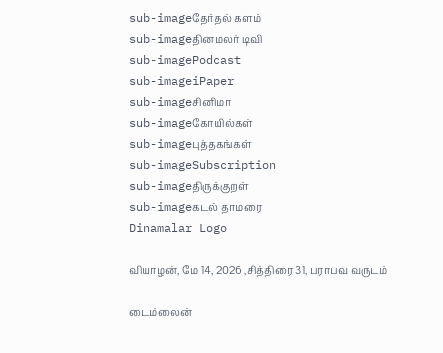sub-imageதேர்தல் களம்
sub-imageதினமலர் டிவி
sub-imagePodcast
sub-imageiPaper
sub-imageசினிமா
sub-imageகோயில்கள்
sub-imageபுத்தகங்கள்
sub-imageSubscription
sub-imageதிருக்குறள்
sub-imageகடல் தாமரை
Dinamalar Logo

வியாழன், மே 14, 2026 ,சித்திரை 31, பராபவ வருடம்

டைம்லைன்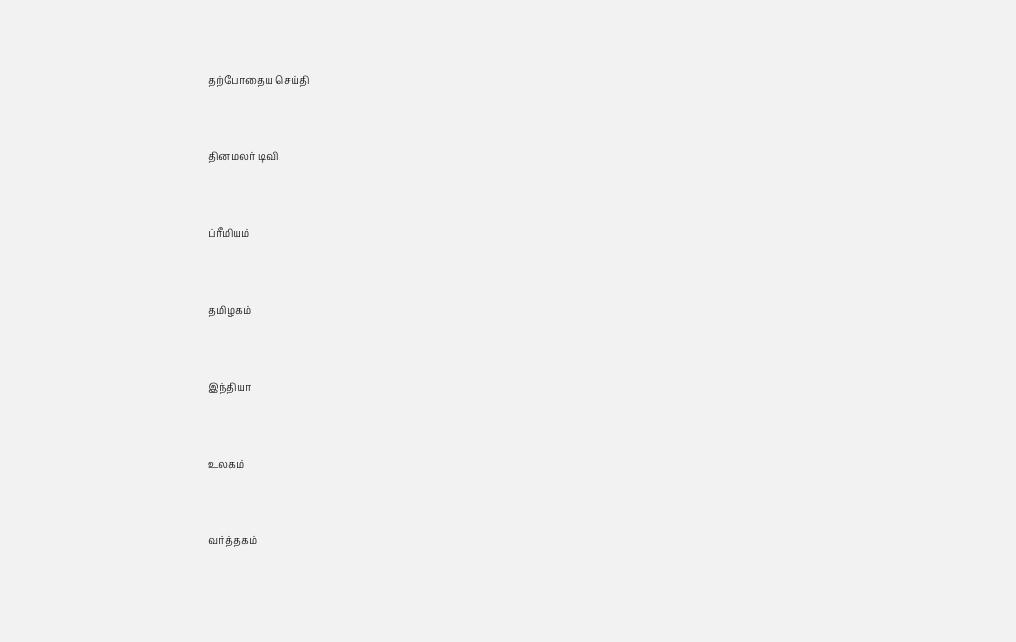தற்போதைய செய்தி


தினமலர் டிவி


ப்ரீமியம்


தமிழகம்


இந்தியா


உலகம்


வர்த்தகம்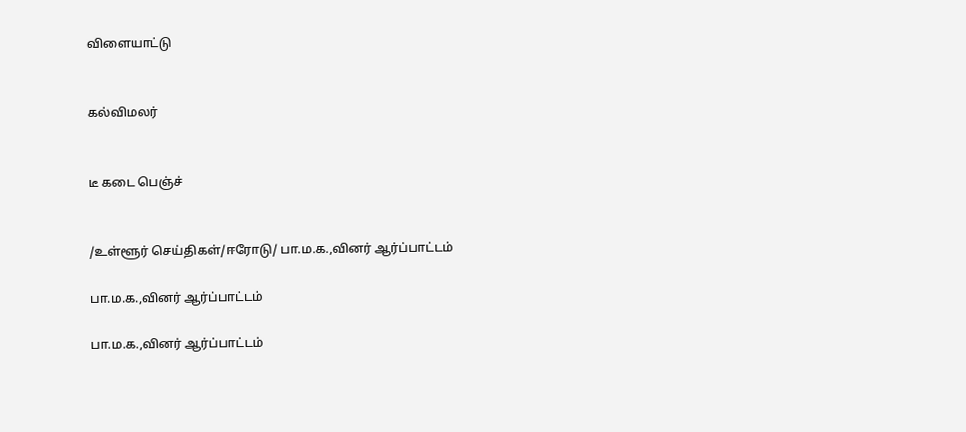விளையாட்டு


கல்விமலர்


டீ கடை பெஞ்ச்


/உள்ளூர் செய்திகள்/ஈரோடு/ பா.ம.க.,வினர் ஆர்ப்பாட்டம்

பா.ம.க.,வினர் ஆர்ப்பாட்டம்

பா.ம.க.,வினர் ஆர்ப்பாட்டம்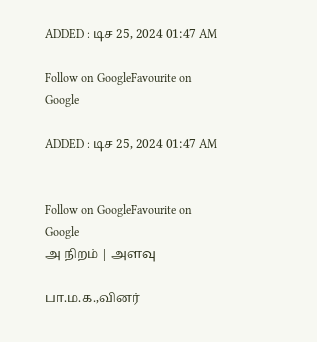ADDED : டிச 25, 2024 01:47 AM

Follow on GoogleFavourite on Google

ADDED : டிச 25, 2024 01:47 AM


Follow on GoogleFavourite on Google
அ நிறம் | அளவு

பா.ம.க.,வினர்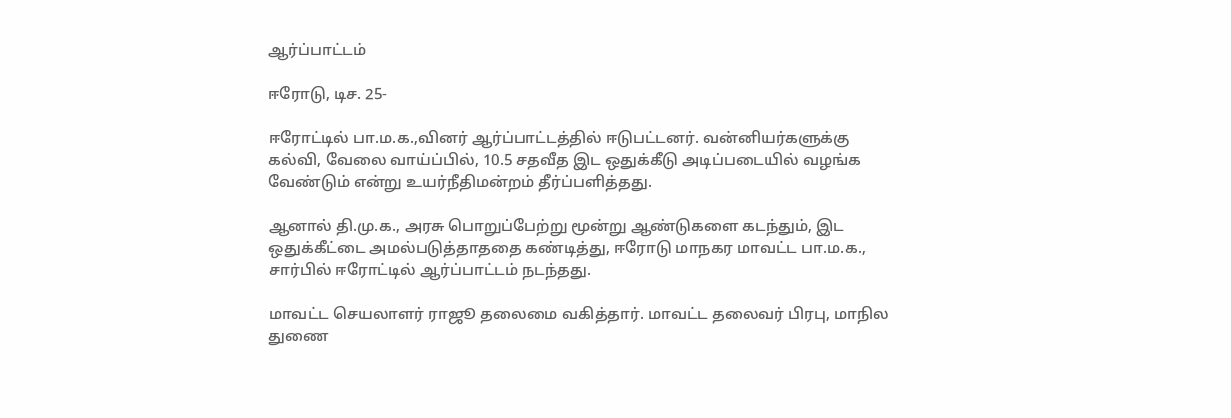ஆர்ப்பாட்டம்

ஈரோடு, டிச. 25-

ஈரோட்டில் பா.ம.க.,வினர் ஆர்ப்பாட்டத்தில் ஈடுபட்டனர். வன்னியர்களுக்கு கல்வி, வேலை வாய்ப்பில், 10.5 சதவீத இட ஒதுக்கீடு அடிப்படையில் வழங்க வேண்டும் என்று உயர்நீதிமன்றம் தீர்ப்பளித்தது.

ஆனால் தி.மு.க., அரசு பொறுப்பேற்று மூன்று ஆண்டுகளை கடந்தும், இட ஒதுக்கீட்டை அமல்படுத்தாததை கண்டித்து, ஈரோடு மாநகர மாவட்ட பா.ம.க., சார்பில் ஈரோட்டில் ஆர்ப்பாட்டம் நடந்தது.

மாவட்ட செயலாளர் ராஜூ தலைமை வகித்தார். மாவட்ட தலைவர் பிரபு, மாநில துணை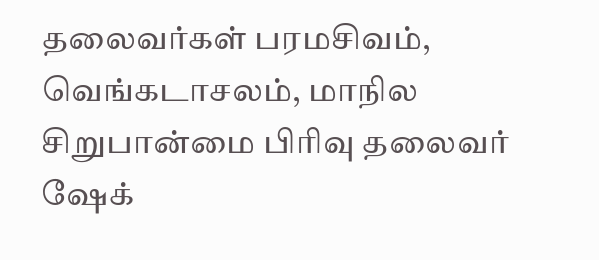தலைவர்கள் பரமசிவம், வெங்கடாசலம், மாநில சிறுபான்மை பிரிவு தலைவர் ஷேக்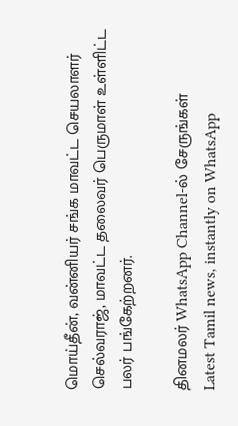மொய்தீன், வன்னியர் சங்க மாவட்ட செயலாளர் செல்வராஜ், மாவட்ட தலைவர் பெருமாள் உள்ளிட்ட பலர் பங்கேற்றனர்.

தினமலர் WhatsApp Channel-ல் சேருங்கள்
Latest Tamil news, instantly on WhatsApp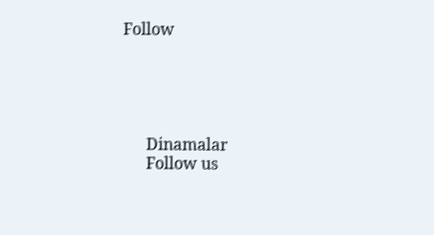Follow





      Dinamalar
      Follow us